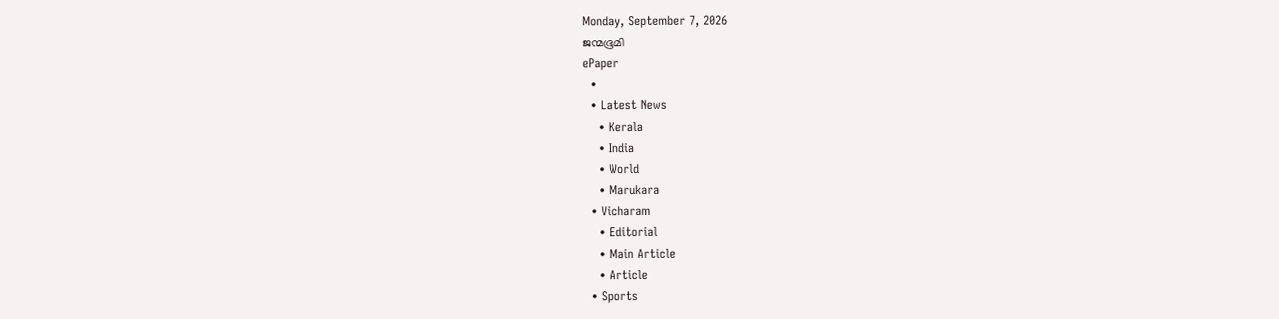Monday, September 7, 2026
ജന്മഭൂമി
ePaper
  •
  • Latest News
    • Kerala
    • India
    • World
    • Marukara
  • Vicharam
    • Editorial
    • Main Article
    • Article
  • Sports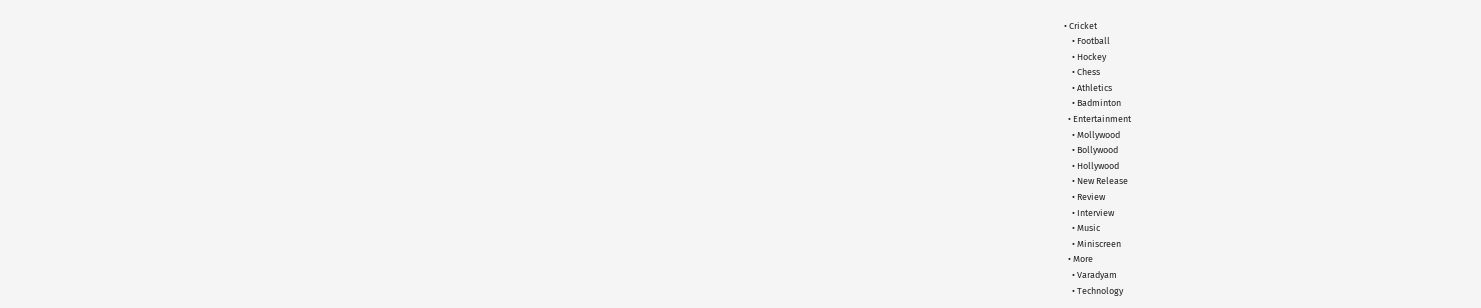• Cricket
    • Football
    • Hockey
    • Chess
    • Athletics
    • Badminton
  • Entertainment
    • Mollywood
    • Bollywood
    • Hollywood
    • New Release
    • Review
    • Interview
    • Music
    • Miniscreen
  • More
    • Varadyam
    • Technology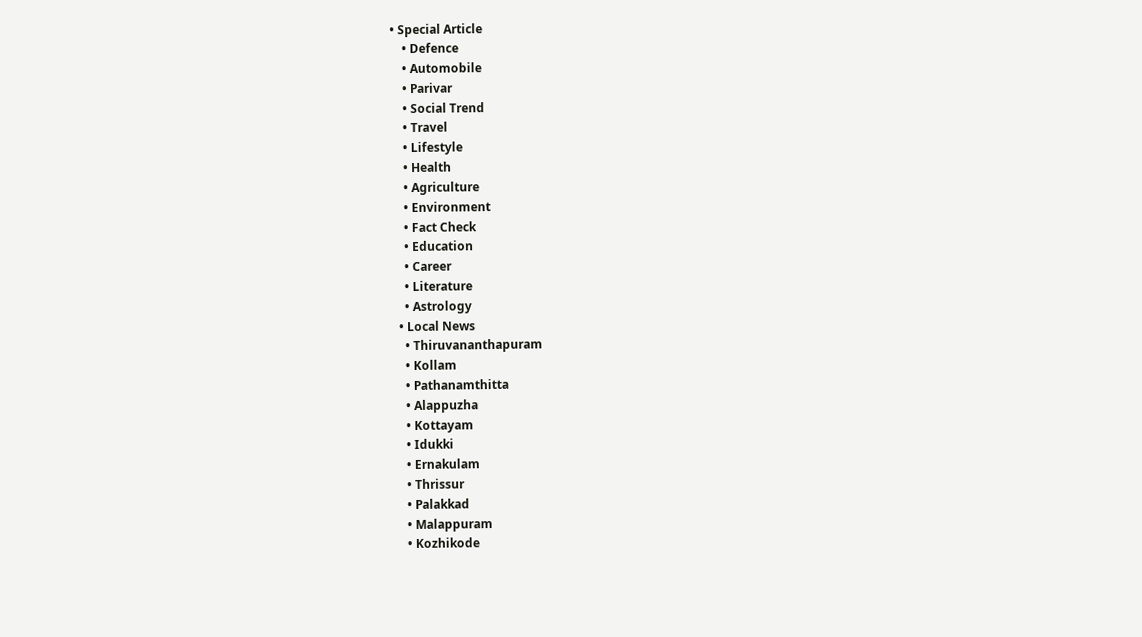• Special Article
    • Defence
    • Automobile
    • Parivar
    • Social Trend
    • Travel
    • Lifestyle
    • Health
    • Agriculture
    • Environment
    • Fact Check
    • Education
    • Career
    • Literature
    • Astrology
  • Local News
    • Thiruvananthapuram
    • Kollam
    • Pathanamthitta
    • Alappuzha
    • Kottayam
    • Idukki
    • Ernakulam
    • Thrissur
    • Palakkad
    • Malappuram
    • Kozhikode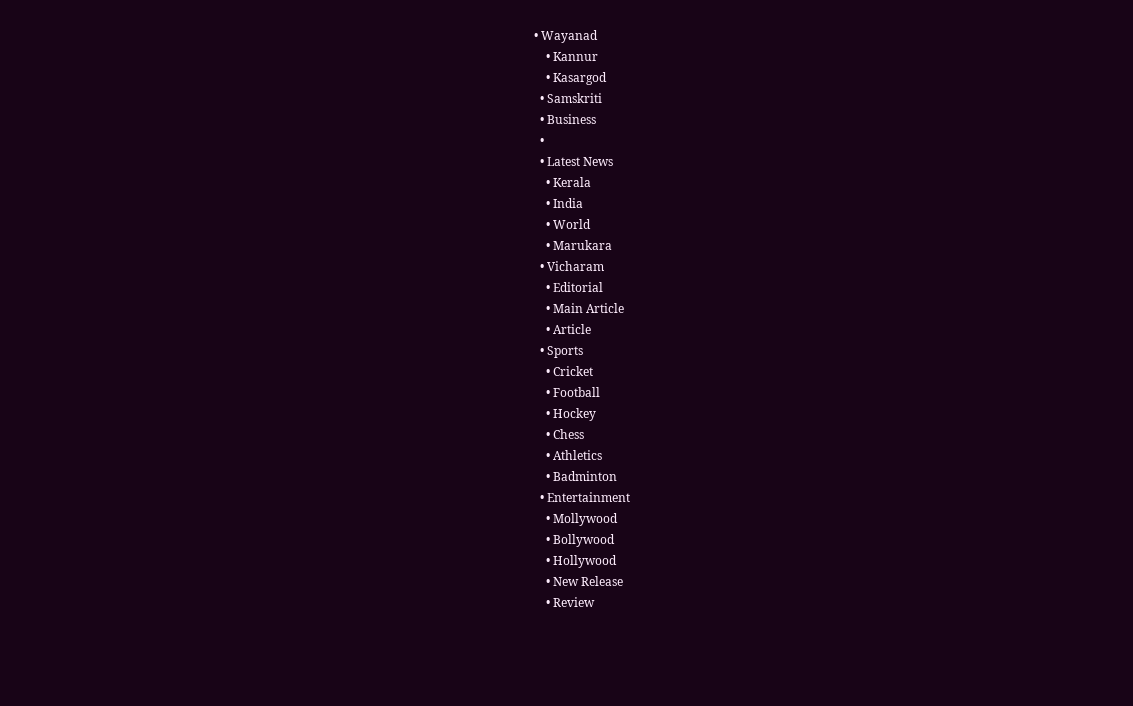• Wayanad
    • Kannur
    • Kasargod
  • Samskriti
  • Business
  •
  • Latest News
    • Kerala
    • India
    • World
    • Marukara
  • Vicharam
    • Editorial
    • Main Article
    • Article
  • Sports
    • Cricket
    • Football
    • Hockey
    • Chess
    • Athletics
    • Badminton
  • Entertainment
    • Mollywood
    • Bollywood
    • Hollywood
    • New Release
    • Review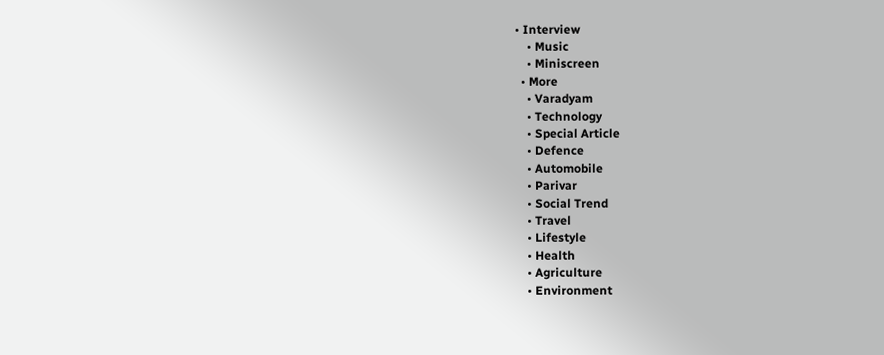• Interview
    • Music
    • Miniscreen
  • More
    • Varadyam
    • Technology
    • Special Article
    • Defence
    • Automobile
    • Parivar
    • Social Trend
    • Travel
    • Lifestyle
    • Health
    • Agriculture
    • Environment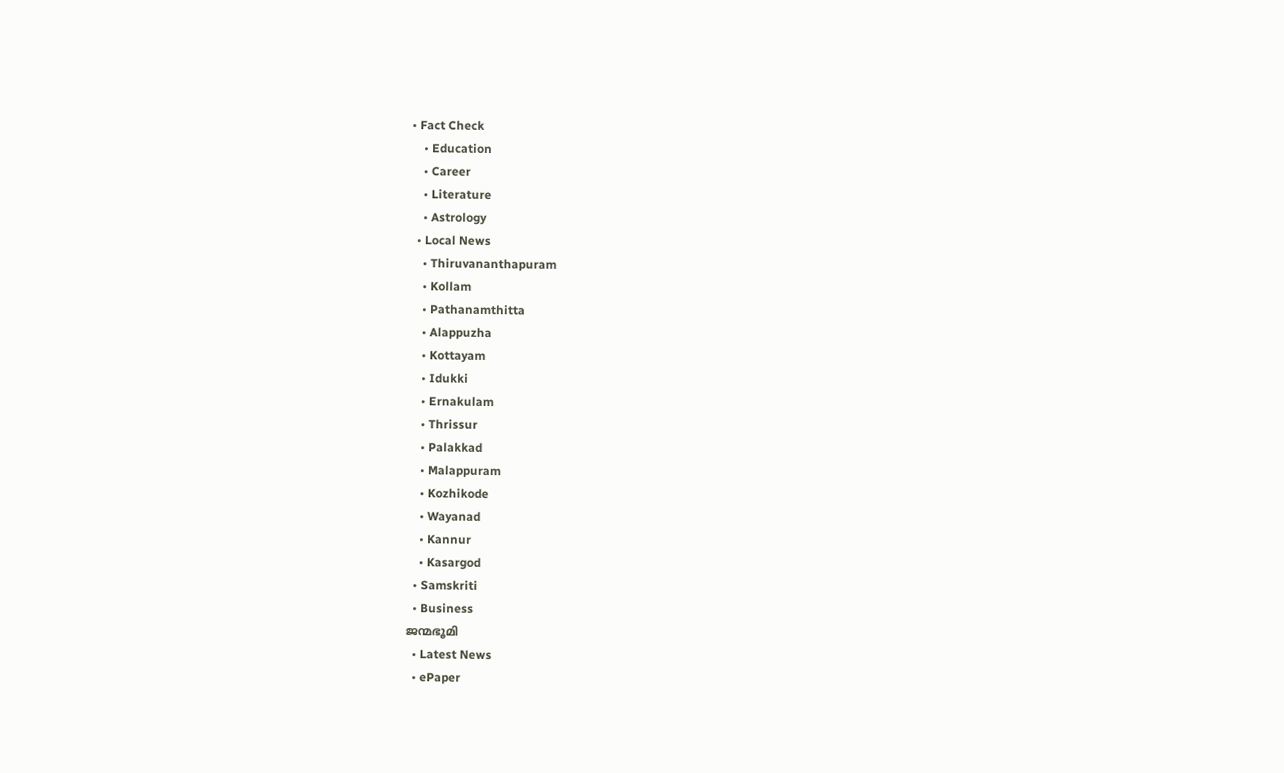• Fact Check
    • Education
    • Career
    • Literature
    • Astrology
  • Local News
    • Thiruvananthapuram
    • Kollam
    • Pathanamthitta
    • Alappuzha
    • Kottayam
    • Idukki
    • Ernakulam
    • Thrissur
    • Palakkad
    • Malappuram
    • Kozhikode
    • Wayanad
    • Kannur
    • Kasargod
  • Samskriti
  • Business
ജന്മഭൂമി
  • Latest News
  • ePaper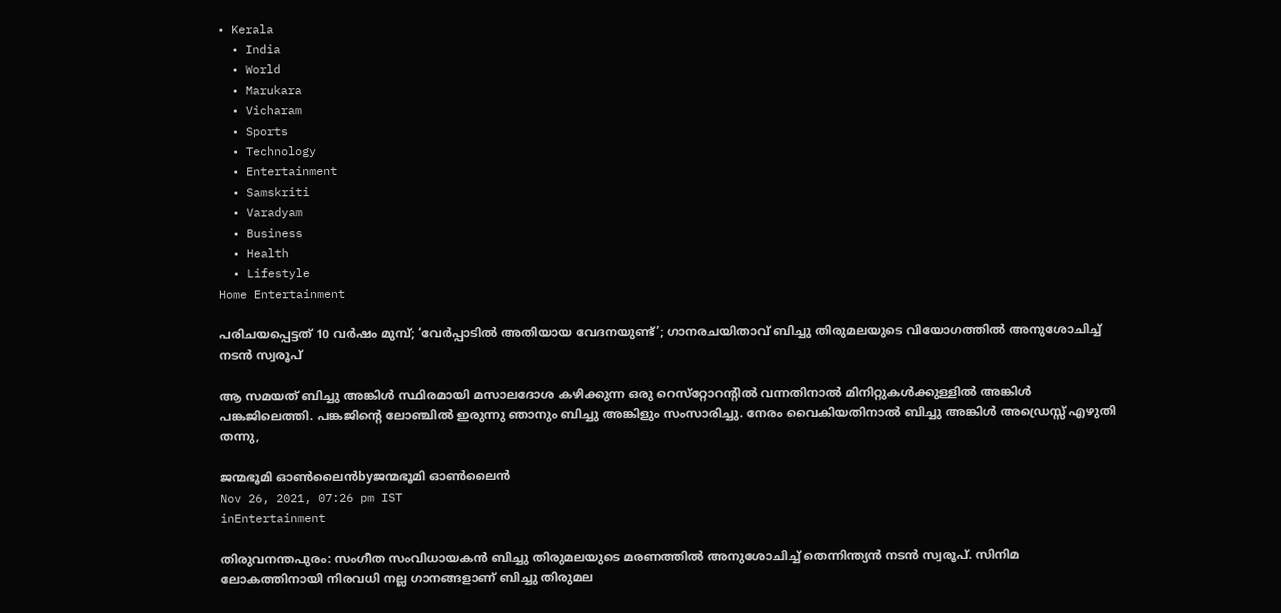• Kerala
  • India
  • World
  • Marukara
  • Vicharam
  • Sports
  • Technology
  • Entertainment
  • Samskriti
  • Varadyam
  • Business
  • Health
  • Lifestyle
Home Entertainment

പരിചയപ്പെട്ടത് 10 വര്‍ഷം മുമ്പ്; ‘വേര്‍പ്പാടില്‍ അതിയായ വേദനയുണ്ട്’; ഗാനരചയിതാവ് ബിച്ചു തിരുമലയുടെ വിയോഗത്തില്‍ അനുശോചിച്ച് നടന്‍ സ്വരൂപ്

ആ സമയത് ബിച്ചു അങ്കിള്‍ സ്ഥിരമായി മസാലദോശ കഴിക്കുന്ന ഒരു റെസ്‌റ്റോറന്റില്‍ വന്നതിനാല്‍ മിനിറ്റുകള്‍ക്കുള്ളില്‍ അങ്കിള്‍ പങ്കജിലെത്തി. പങ്കജിന്റെ ലോഞ്ചില്‍ ഇരുന്നു ഞാനും ബിച്ചു അങ്കിളും സംസാരിച്ചു. നേരം വൈകിയതിനാല്‍ ബിച്ചു അങ്കിള്‍ അഡ്രെസ്സ് എഴുതി തന്നു,

ജന്മഭൂമി ഓണ്‍ലൈന്‍byജന്മഭൂമി ഓണ്‍ലൈന്‍
Nov 26, 2021, 07:26 pm IST
inEntertainment

തിരുവനന്തപുരം: സംഗീത സംവിധായകന്‍ ബിച്ചു തിരുമലയുടെ മരണത്തില്‍ അനുശോചിച്ച് തെന്നിന്ത്യന്‍ നടന്‍ സ്വരൂപ്. സിനിമ ലോകത്തിനായി നിരവധി നല്ല ഗാനങ്ങളാണ് ബിച്ചു തിരുമല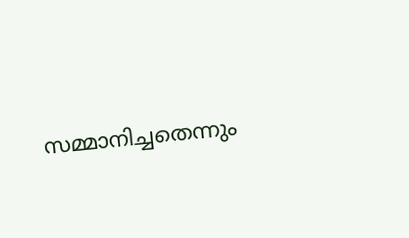സമ്മാനിച്ചതെന്നും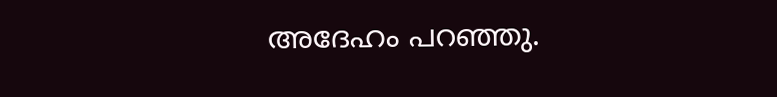അദേഹം പറഞ്ഞു.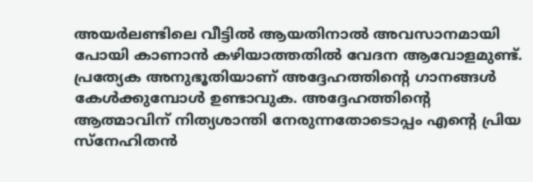അയര്‍ലണ്ടിലെ വീട്ടില്‍ ആയതിനാല്‍ അവസാനമായി പോയി കാണാന്‍ കഴിയാത്തതില്‍ വേദന ആവോളമുണ്ട്. പ്രത്യേക അനുഭൂതിയാണ് അദ്ദേഹത്തിന്റെ ഗാനങ്ങള്‍ കേള്‍ക്കുമ്പോള്‍ ഉണ്ടാവുക. അദ്ദേഹത്തിന്റെ ആത്മാവിന് നിത്യശാന്തി നേരുന്നതോടൊപ്പം എന്റെ പ്രിയ സ്‌നേഹിതന്‍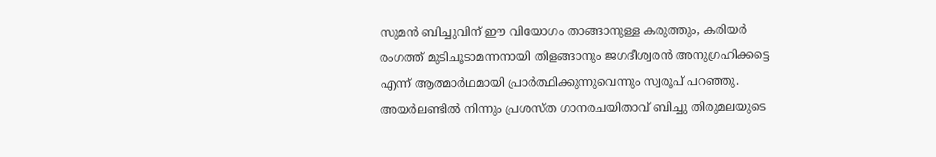സുമന്‍ ബിച്ചുവിന് ഈ വിയോഗം താങ്ങാനുള്ള കരുത്തും, കരിയര്‍ രംഗത്ത് മുടിചൂടാമന്നനായി തിളങ്ങാനും ജഗദീശ്വരന്‍ അനുഗ്രഹിക്കട്ടെ എന്ന് ആത്മാര്‍ഥമായി പ്രാര്‍ത്ഥിക്കുന്നുവെന്നും സ്വരൂപ് പറഞ്ഞു. അയര്‍ലണ്ടില്‍ നിന്നും പ്രശസ്ത ഗാനരചയിതാവ് ബിച്ചു തിരുമലയുടെ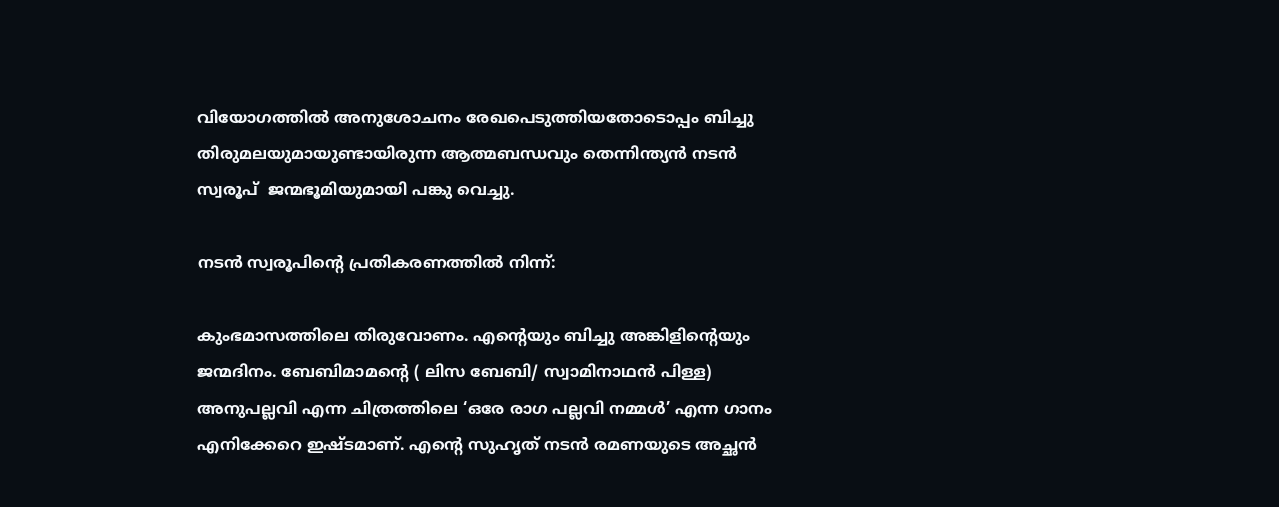വിയോഗത്തില്‍ അനുശോചനം രേഖപെടുത്തിയതോടൊപ്പം ബിച്ചു തിരുമലയുമായുണ്ടായിരുന്ന ആത്മബന്ധവും തെന്നിന്ത്യന്‍ നടന്‍ സ്വരൂപ്  ജന്മഭൂമിയുമായി പങ്കു വെച്ചു.

നടന്‍ സ്വരൂപിന്റെ പ്രതികരണത്തില്‍ നിന്ന്:

കുംഭമാസത്തിലെ തിരുവോണം. എന്റെയും ബിച്ചു അങ്കിളിന്റെയും ജന്മദിനം. ബേബിമാമന്റെ ( ലിസ ബേബി/ സ്വാമിനാഥന്‍ പിള്ള)  അനുപല്ലവി എന്ന ചിത്രത്തിലെ ‘ഒരേ രാഗ പല്ലവി നമ്മള്‍’ എന്ന ഗാനം എനിക്കേറെ ഇഷ്ടമാണ്. എന്റെ സുഹൃത് നടന്‍ രമണയുടെ അച്ഛന്‍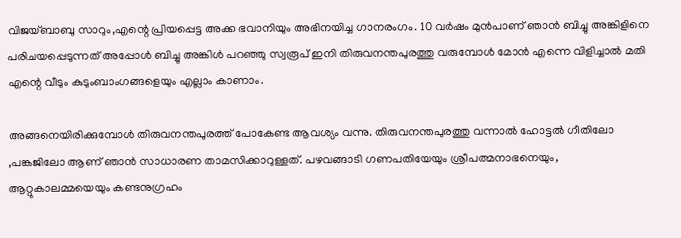വിജയ്ബാബു സാറും,എന്റെ പ്രിയപ്പെട്ട അക്ക ഭവാനിയും അഭിനയിച്ച ഗാനരംഗം. 10 വര്‍ഷം മുന്‍പാണ് ഞാന്‍ ബിച്ചു അങ്കിളിനെ പരിചയപ്പെടുന്നത് അപ്പോള്‍ ബിച്ചു അങ്കിള്‍ പറഞ്ഞു സ്വരൂപ് ഇനി തിരുവനന്തപുരത്തു വരുമ്പോള്‍ മോന്‍ എന്നെ വിളിച്ചാല്‍ മതി എന്റെ വീടും കുടുംബാംഗങ്ങളെയും എല്ലാം കാണാം.

അങ്ങനെയിരിക്കുമ്പോള്‍ തിരുവനന്തപുരത്ത് പോകേണ്ട ആവശ്യം വന്നു. തിരുവനന്തപുരത്തു വന്നാല്‍ ഹോട്ടല്‍ ഗീതിലോ ,പങ്കജിലോ ആണ് ഞാന്‍ സാധാരണ താമസിക്കാറുള്ളത്. പഴവങ്ങാടി ഗണപതിയേയും ശ്രീപത്മനാഭനെയും, ആറ്റുകാലമ്മയെയും കണ്ടനുഗ്രഹം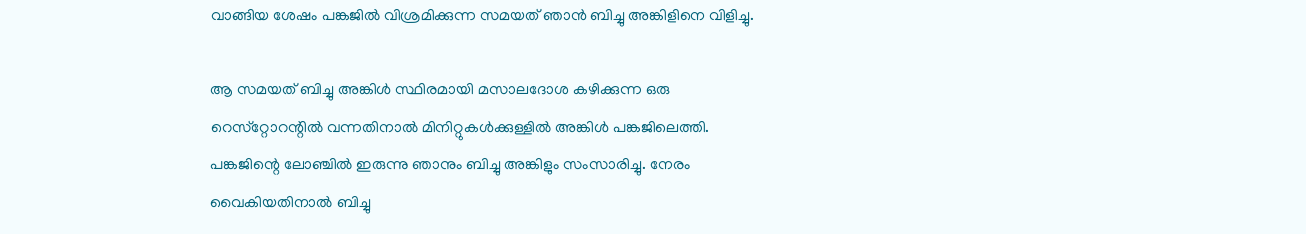വാങ്ങിയ ശേഷം പങ്കജില്‍ വിശ്രമിക്കുന്ന സമയത് ഞാന്‍ ബിച്ചു അങ്കിളിനെ വിളിച്ചു.

ആ സമയത് ബിച്ചു അങ്കിള്‍ സ്ഥിരമായി മസാലദോശ കഴിക്കുന്ന ഒരു റെസ്‌റ്റോറന്റില്‍ വന്നതിനാല്‍ മിനിറ്റുകള്‍ക്കുള്ളില്‍ അങ്കിള്‍ പങ്കജിലെത്തി. പങ്കജിന്റെ ലോഞ്ചില്‍ ഇരുന്നു ഞാനും ബിച്ചു അങ്കിളും സംസാരിച്ചു. നേരം വൈകിയതിനാല്‍ ബിച്ചു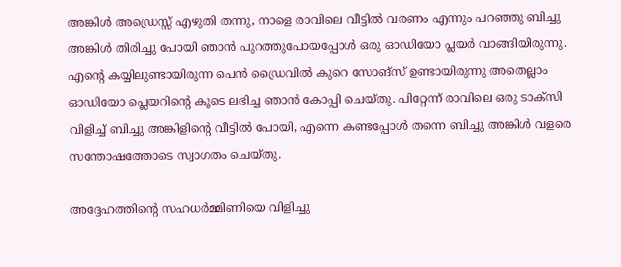അങ്കിള്‍ അഡ്രെസ്സ് എഴുതി തന്നു, നാളെ രാവിലെ വീട്ടില്‍ വരണം എന്നും പറഞ്ഞു ബിച്ചു അങ്കിള്‍ തിരിച്ചു പോയി ഞാന്‍ പുറത്തുപോയപ്പോള്‍ ഒരു ഓഡിയോ പ്ലയര്‍ വാങ്ങിയിരുന്നു. എന്റെ കയ്യിലുണ്ടായിരുന്ന പെന്‍ ഡ്രൈവില്‍ കുറെ സോങ്‌സ് ഉണ്ടായിരുന്നു അതെല്ലാം ഓഡിയോ പ്ലെയറിന്റെ കൂടെ ലഭിച്ച ഞാന്‍ കോപ്പി ചെയ്തു. പിറ്റേന്ന് രാവിലെ ഒരു ടാക്‌സി വിളിച്ച് ബിച്ചു അങ്കിളിന്റെ വീട്ടില്‍ പോയി, എന്നെ കണ്ടപ്പോള്‍ തന്നെ ബിച്ചു അങ്കിള്‍ വളരെ സന്തോഷത്തോടെ സ്വാഗതം ചെയ്തു.

അദ്ദേഹത്തിന്റെ സഹധര്‍മ്മിണിയെ വിളിച്ചു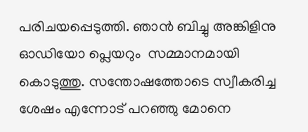പരിചയപ്പെടുത്തി. ഞാന്‍ ബിച്ചു അങ്കിളിനു ഓഡിയോ പ്ലെയറും  സമ്മാനമായി കൊടുത്തു. സന്തോഷത്തോടെ സ്വീകരിച്ച ശേഷം എന്നോട് പറഞ്ഞു മോനെ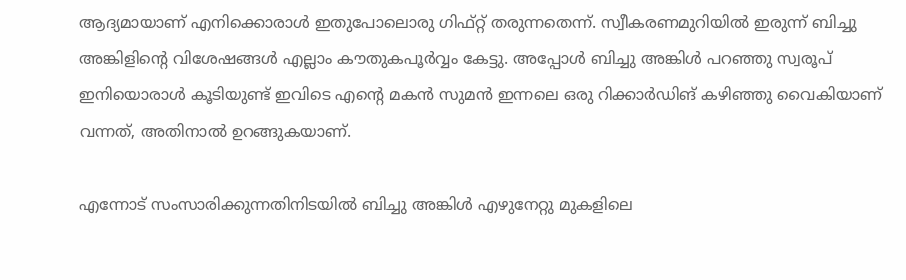ആദ്യമായാണ് എനിക്കൊരാള്‍ ഇതുപോലൊരു ഗിഫ്റ്റ് തരുന്നതെന്ന്. സ്വീകരണമുറിയില്‍ ഇരുന്ന് ബിച്ചു അങ്കിളിന്റെ വിശേഷങ്ങള്‍ എല്ലാം കൗതുകപൂര്‍വ്വം കേട്ടു. അപ്പോള്‍ ബിച്ചു അങ്കിള്‍ പറഞ്ഞു സ്വരൂപ് ഇനിയൊരാള്‍ കൂടിയുണ്ട് ഇവിടെ എന്റെ മകന്‍ സുമന്‍ ഇന്നലെ ഒരു റിക്കാര്‍ഡിങ് കഴിഞ്ഞു വൈകിയാണ് വന്നത്, അതിനാല്‍ ഉറങ്ങുകയാണ്.

എന്നോട് സംസാരിക്കുന്നതിനിടയില്‍ ബിച്ചു അങ്കിള്‍ എഴുനേറ്റു മുകളിലെ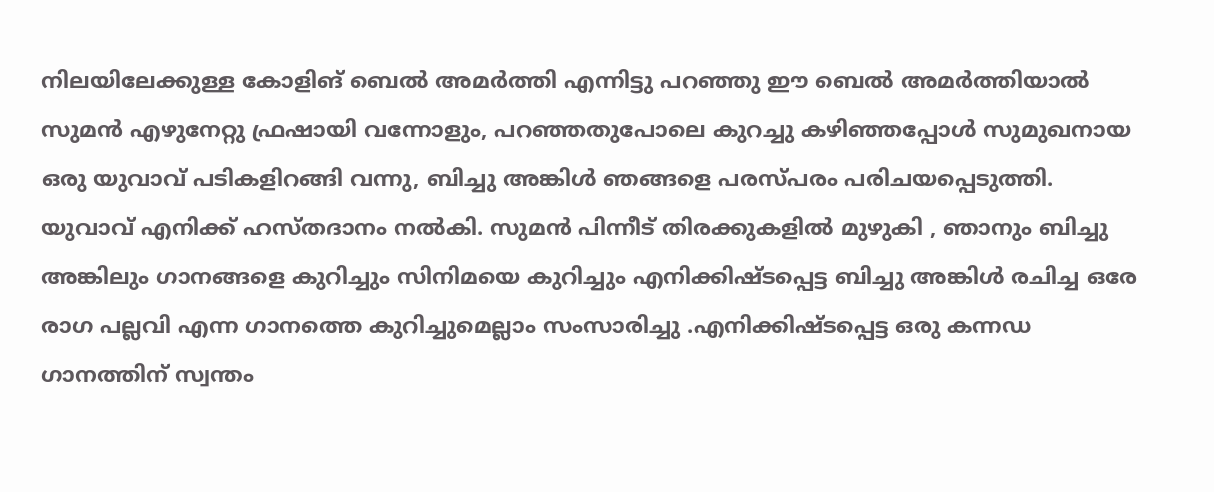നിലയിലേക്കുള്ള കോളിങ് ബെല്‍ അമര്‍ത്തി എന്നിട്ടു പറഞ്ഞു ഈ ബെല്‍ അമര്‍ത്തിയാല്‍ സുമന്‍ എഴുനേറ്റു ഫ്രഷായി വന്നോളും, പറഞ്ഞതുപോലെ കുറച്ചു കഴിഞ്ഞപ്പോള്‍ സുമുഖനായ ഒരു യുവാവ് പടികളിറങ്ങി വന്നു, ബിച്ചു അങ്കിള്‍ ഞങ്ങളെ പരസ്പരം പരിചയപ്പെടുത്തി. യുവാവ് എനിക്ക് ഹസ്തദാനം നല്‍കി. സുമന്‍ പിന്നീട് തിരക്കുകളില്‍ മുഴുകി , ഞാനും ബിച്ചു അങ്കിലും ഗാനങ്ങളെ കുറിച്ചും സിനിമയെ കുറിച്ചും എനിക്കിഷ്ടപ്പെട്ട ബിച്ചു അങ്കിള്‍ രചിച്ച ഒരേ രാഗ പല്ലവി എന്ന ഗാനത്തെ കുറിച്ചുമെല്ലാം സംസാരിച്ചു .എനിക്കിഷ്ടപ്പെട്ട ഒരു കന്നഡ ഗാനത്തിന് സ്വന്തം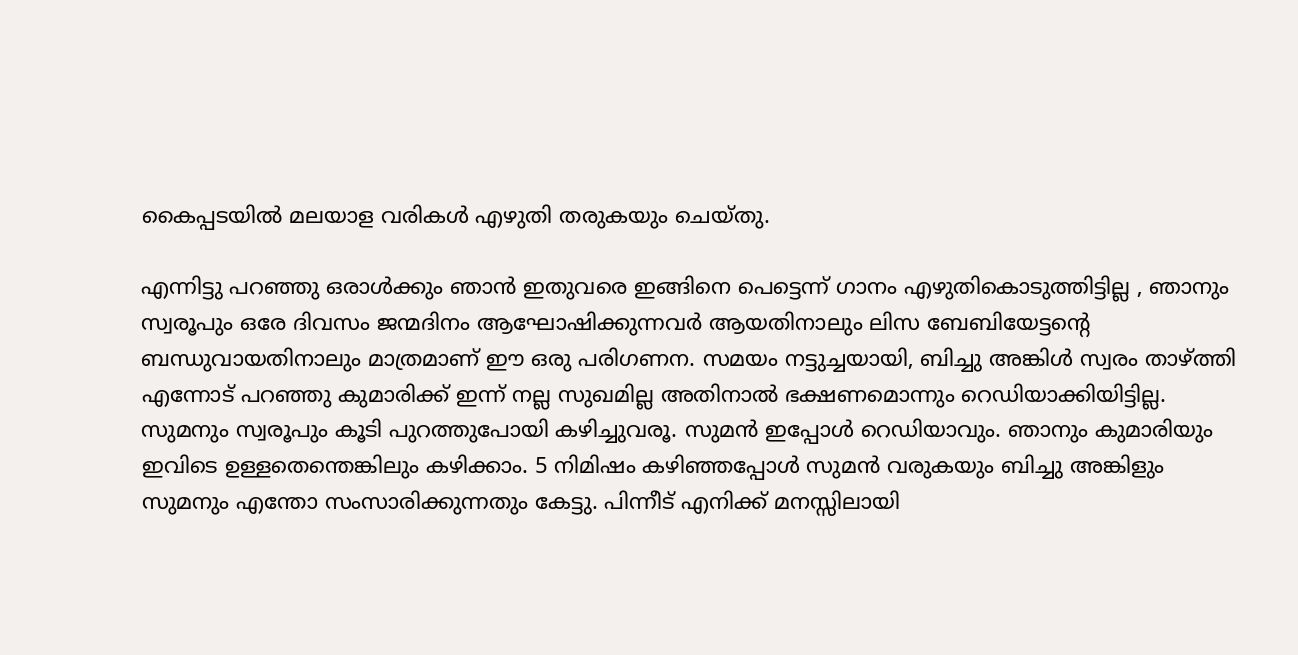കൈപ്പടയില്‍ മലയാള വരികള്‍ എഴുതി തരുകയും ചെയ്തു.

എന്നിട്ടു പറഞ്ഞു ഒരാള്‍ക്കും ഞാന്‍ ഇതുവരെ ഇങ്ങിനെ പെട്ടെന്ന് ഗാനം എഴുതികൊടുത്തിട്ടില്ല , ഞാനും സ്വരൂപും ഒരേ ദിവസം ജന്മദിനം ആഘോഷിക്കുന്നവര്‍ ആയതിനാലും ലിസ ബേബിയേട്ടന്റെ ബന്ധുവായതിനാലും മാത്രമാണ് ഈ ഒരു പരിഗണന. സമയം നട്ടുച്ചയായി, ബിച്ചു അങ്കിള്‍ സ്വരം താഴ്‌ത്തി എന്നോട് പറഞ്ഞു കുമാരിക്ക് ഇന്ന് നല്ല സുഖമില്ല അതിനാല്‍ ഭക്ഷണമൊന്നും റെഡിയാക്കിയിട്ടില്ല. സുമനും സ്വരൂപും കൂടി പുറത്തുപോയി കഴിച്ചുവരൂ. സുമന്‍ ഇപ്പോള്‍ റെഡിയാവും. ഞാനും കുമാരിയും ഇവിടെ ഉള്ളതെന്തെങ്കിലും കഴിക്കാം. 5 നിമിഷം കഴിഞ്ഞപ്പോള്‍ സുമന്‍ വരുകയും ബിച്ചു അങ്കിളും സുമനും എന്തോ സംസാരിക്കുന്നതും കേട്ടു. പിന്നീട് എനിക്ക് മനസ്സിലായി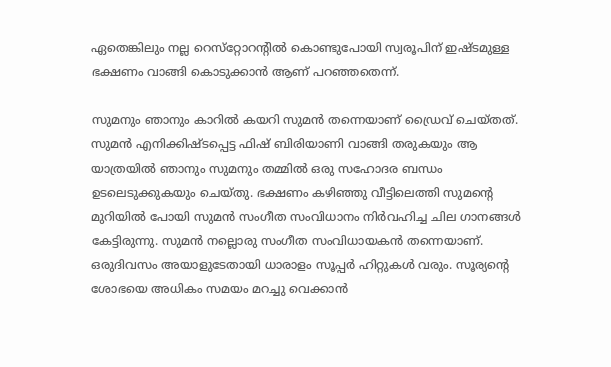ഏതെങ്കിലും നല്ല റെസ്‌റ്റോറന്റില്‍ കൊണ്ടുപോയി സ്വരൂപിന് ഇഷ്ടമുള്ള ഭക്ഷണം വാങ്ങി കൊടുക്കാന്‍ ആണ് പറഞ്ഞതെന്ന്.

സുമനും ഞാനും കാറില്‍ കയറി സുമന്‍ തന്നെയാണ് ഡ്രൈവ് ചെയ്തത്. സുമന്‍ എനിക്കിഷ്ടപ്പെട്ട ഫിഷ് ബിരിയാണി വാങ്ങി തരുകയും ആ യാത്രയില്‍ ഞാനും സുമനും തമ്മില്‍ ഒരു സഹോദര ബന്ധം ഉടലെടുക്കുകയും ചെയ്തു. ഭക്ഷണം കഴിഞ്ഞു വീട്ടിലെത്തി സുമന്റെ മുറിയില്‍ പോയി സുമന്‍ സംഗീത സംവിധാനം നിര്‍വഹിച്ച ചില ഗാനങ്ങള്‍ കേട്ടിരുന്നു. സുമന്‍ നല്ലൊരു സംഗീത സംവിധായകന്‍ തന്നെയാണ്. ഒരുദിവസം അയാളുടേതായി ധാരാളം സൂപ്പര്‍ ഹിറ്റുകള്‍ വരും. സൂര്യന്റെ ശോഭയെ അധികം സമയം മറച്ചു വെക്കാന്‍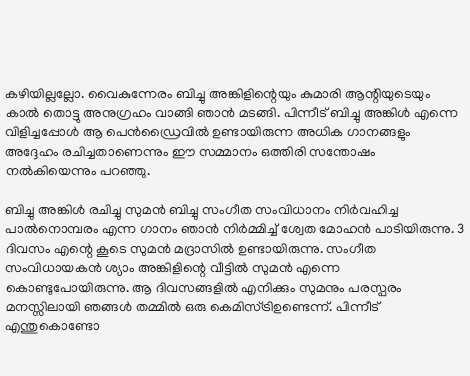കഴിയില്ലല്ലോ. വൈകുന്നേരം ബിച്ചു അങ്കിളിന്റെയും കുമാരി ആന്റിയുടെയും കാല്‍ തൊട്ടു അനുഗ്രഹം വാങ്ങി ഞാന്‍ മടങ്ങി. പിന്നീട് ബിച്ചു അങ്കിള്‍ എന്നെ വിളിച്ചപ്പോള്‍ ആ പെന്‍ഡ്രൈവില്‍ ഉണ്ടായിരുന്ന അധിക ഗാനങ്ങളും അദ്ദേഹം രചിച്ചതാണെന്നും ഈ സമ്മാനം ഒത്തിരി സന്തോഷം നല്‍കിയെന്നും പറഞ്ഞു.

ബിച്ചു അങ്കിള്‍ രചിച്ചു സുമന്‍ ബിച്ചു സംഗീത സംവിധാനം നിര്‍വഹിച്ച പാല്‍നൊമ്പരം എന്ന ഗാനം ഞാന്‍ നിര്‍മ്മിച്ച് ശ്വേത മോഹന്‍ പാടിയിരുന്നു. 3 ദിവസം എന്റെ കൂടെ സുമന്‍ മദ്രാസില്‍ ഉണ്ടായിരുന്നു. സംഗീത സംവിധായകന്‍ ശ്യാം അങ്കിളിന്റെ വീട്ടില്‍ സുമന്‍ എന്നെ കൊണ്ടുപോയിരുന്നു. ആ ദിവസങ്ങളില്‍ എനിക്കും സുമനും പരസ്പരം മനസ്സിലായി ഞങ്ങള്‍ തമ്മില്‍ ഒരു കെമിസ്ട്രിഉണ്ടെന്ന്. പിന്നീട് എന്തുകൊണ്ടോ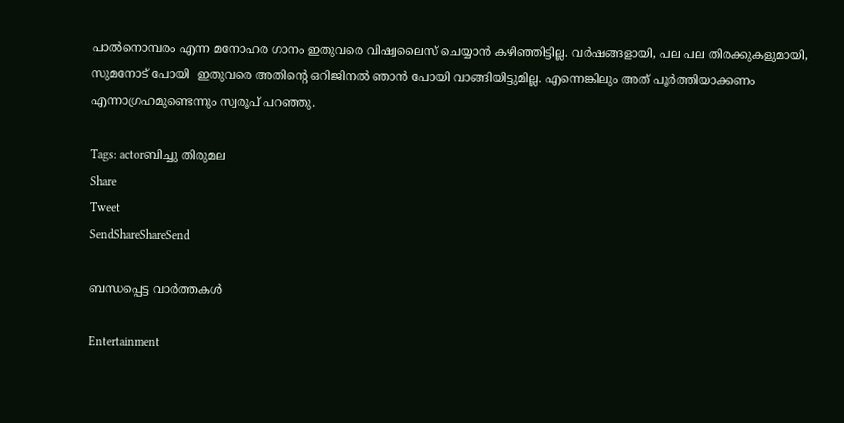പാല്‍നൊമ്പരം എന്ന മനോഹര ഗാനം ഇതുവരെ വിഷ്വലൈസ് ചെയ്യാന്‍ കഴിഞ്ഞിട്ടില്ല. വര്‍ഷങ്ങളായി, പല പല തിരക്കുകളുമായി, സുമനോട് പോയി  ഇതുവരെ അതിന്റെ ഒറിജിനല്‍ ഞാന്‍ പോയി വാങ്ങിയിട്ടുമില്ല. എന്നെങ്കിലും അത് പൂര്‍ത്തിയാക്കണം എന്നാഗ്രഹമുണ്ടെന്നും സ്വരൂപ് പറഞ്ഞു.

Tags: actorബിച്ചു തിരുമല
Share
Tweet
SendShareShareSend

ബന്ധപ്പെട്ട വാര്‍ത്തകള്‍

Entertainment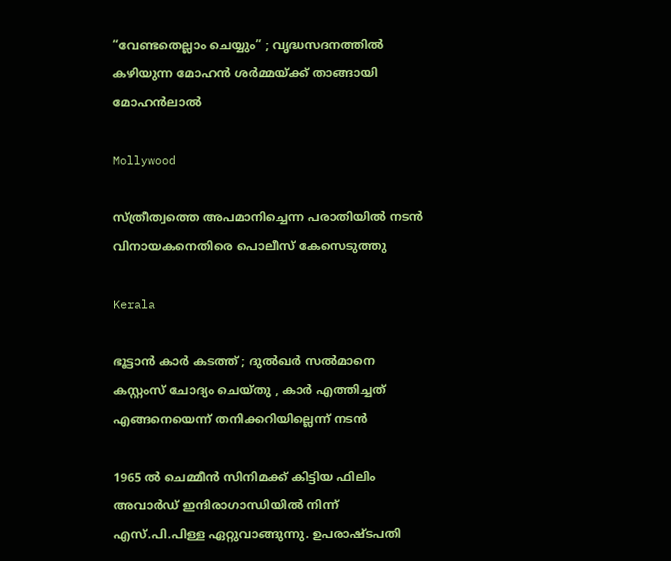“വേണ്ടതെല്ലാം ചെയ്യും” ; വൃദ്ധസദനത്തിൽ കഴിയുന്ന മോഹൻ ശർമ്മയ്‌ക്ക് താങ്ങായി മോഹൻലാൽ

Mollywood

സ്ത്രീത്വത്തെ അപമാനിച്ചെന്ന പരാതിയില്‍ നടന്‍ വിനായകനെതിരെ പൊലീസ് കേസെടുത്തു

Kerala

ഭൂട്ടാന്‍ കാര്‍ കടത്ത് ; ദുല്‍ഖര്‍ സല്‍മാനെ കസ്റ്റംസ് ചോദ്യം ചെയ്തു , കാർ എത്തിച്ചത് എങ്ങനെയെന്ന് തനിക്കറിയില്ലെന്ന് നടൻ

1965 ല്‍ ചെമ്മീന്‍ സിനിമക്ക് കിട്ടിയ ഫിലിം അവാര്‍ഡ് ഇന്ദിരാഗാന്ധിയില്‍ നിന്ന് എസ്.പി.പിള്ള ഏറ്റുവാങ്ങുന്നു. ഉപരാഷ്ടപതി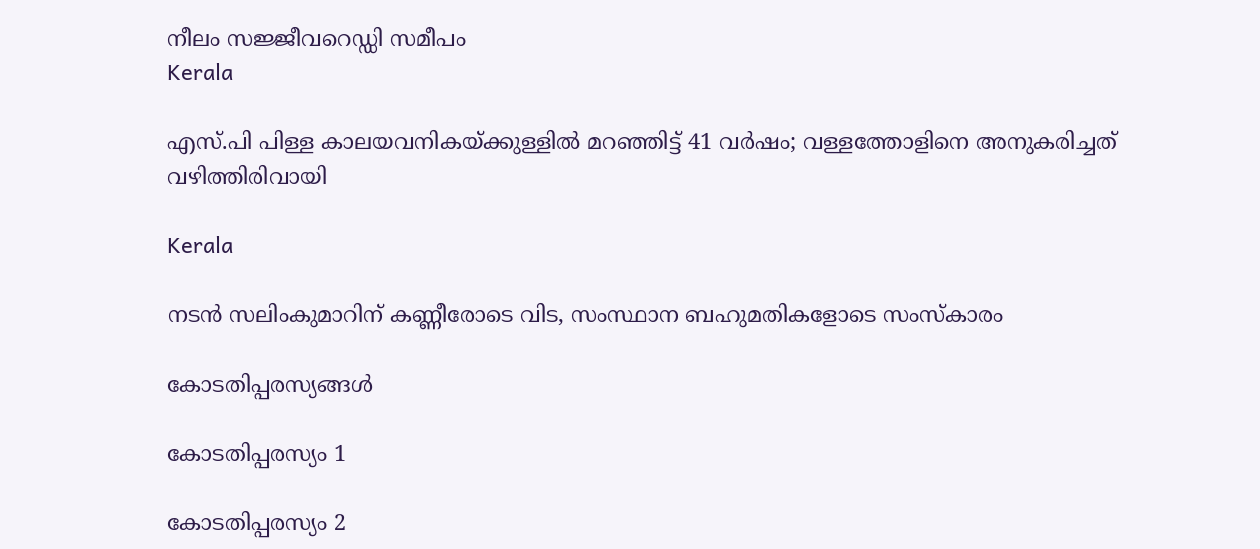നീലം സജ്ജീവറെഡ്ഡി സമീപം
Kerala

എസ്.പി പിള്ള കാലയവനികയ്‌ക്കുള്ളില്‍ മറഞ്ഞിട്ട് 41 വര്‍ഷം; വള്ളത്തോളിനെ അനുകരിച്ചത് വഴിത്തിരിവായി

Kerala

നടന്‍ സലിംകുമാറിന് കണ്ണീരോടെ വിട, സംസ്ഥാന ബഹുമതികളോടെ സംസ്‌കാരം

കോടതിപ്പരസ്യങ്ങള്‍

കോടതിപ്പരസ്യം 1

കോടതിപ്പരസ്യം 2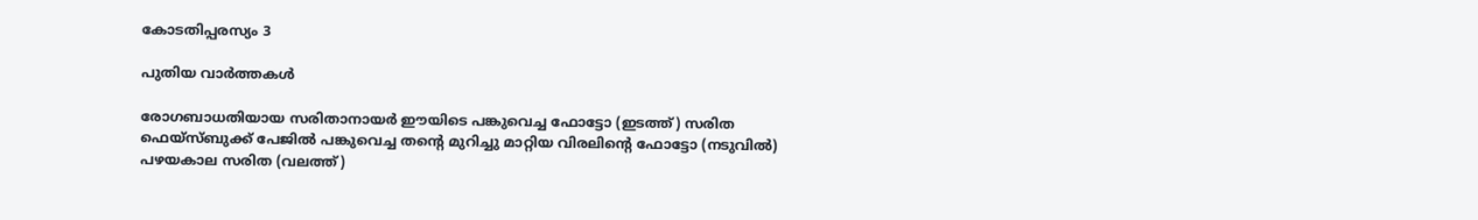കോടതിപ്പരസ്യം 3

പുതിയ വാര്‍ത്തകള്‍

രോഗബാധതിയായ സരിതാനായര്‍ ഈയിടെ പങ്കുവെച്ച ഫോട്ടോ (ഇടത്ത്) സരിത ഫെയ്സ്ബുക്ക് പേജില്‍ പങ്കുവെച്ച തന്‍റെ മുറിച്ചു മാറ്റിയ വിരലിന്‍റെ ഫോട്ടോ (നടുവില്‍) പഴയകാല സരിത (വലത്ത്)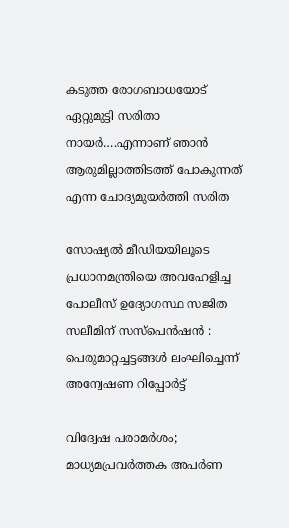കടുത്ത രോഗബാധയോട് ഏറ്റുമുട്ടി സരിതാ നായര്‍….എന്നാണ് ഞാന്‍ ആരുമില്ലാത്തിടത്ത് പോകുന്നത് എന്ന ചോദ്യമുയര്‍ത്തി സരിത

സോഷ്യൽ മീഡിയയിലൂടെ പ്രധാനമന്ത്രിയെ അവഹേളിച്ച പോലീസ് ഉദ്യോഗസ്ഥ സജിത സലീമിന് സസ്പെൻഷൻ : പെരുമാറ്റച്ചട്ടങ്ങൾ ലംഘിച്ചെന്ന്  അന്വേഷണ റിപ്പോർട്ട്

വിദ്വേഷ പരാമർശം; മാധ്യമപ്രവർത്തക അപർണ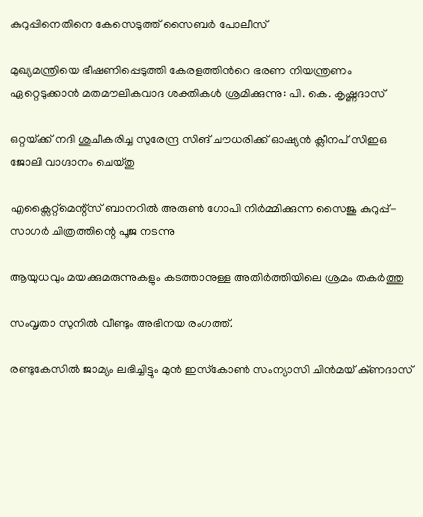കുറുപ്പിനെതിനെ കേസെടുത്ത് സൈബർ പോലീസ്

മുഖ്യമന്ത്രിയെ ഭീഷണിപ്പെടുത്തി കേരളത്തിൻറെ ഭരണ നിയന്ത്രണം ഏറ്റെടുക്കാൻ മതമൗലികവാദ ശക്തികൾ ശ്രമിക്കുന്നു: പി. കെ. കൃഷ്ണദാസ്

ഒറ്റയ്‌ക്ക് നദി ശുചീകരിച്ച സുരേന്ദ്ര സിങ് ചൗധരിക്ക് ഓഷ്യൻ ക്ലീനപ് സിഇഒ ജോലി വാഗ്ദാനം ചെയ്തു

എക്സൈറ്റ്മെന്റ്സ് ബാനറിൽ അരുൺ ഗോപി നിർമ്മിക്കുന്ന സൈജു കുറുപ്പ്- സാഗർ ചിത്രത്തിന്റെ പൂജ നടന്നു

ആയുധവും മയക്കുമരുന്നുകളും കടത്താനുള്ള അതിർത്തിയിലെ ശ്രമം തകർത്തു

സംവൃതാ സുനിൽ വീണ്ടും അഭിനയ രംഗത്ത്.

രണ്ടുകേസിൽ ജാമ്യം ലഭിച്ചിട്ടും മുൻ ഇസ്‌കോൺ സംന്യാസി ചിൻമയ് കു്ണദാസ്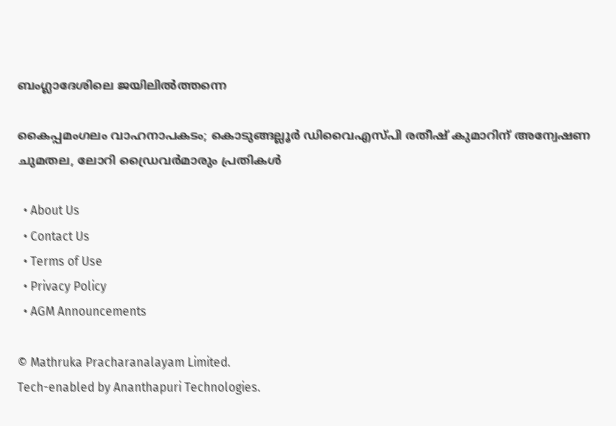ബംഗ്ലാദേശിലെ ജയിലിൽത്തന്നെ

കൈപ്പമംഗലം വാഹനാപകടം; കൊടുങ്ങല്ലൂർ ഡിവൈഎസ്‍പി രതീഷ് കുമാറിന് അന്വേഷണ ചുമതല, ലോറി ഡ്രൈവർമാരും പ്രതികൾ

  • About Us
  • Contact Us
  • Terms of Use
  • Privacy Policy
  • AGM Announcements

© Mathruka Pracharanalayam Limited.
Tech-enabled by Ananthapuri Technologies.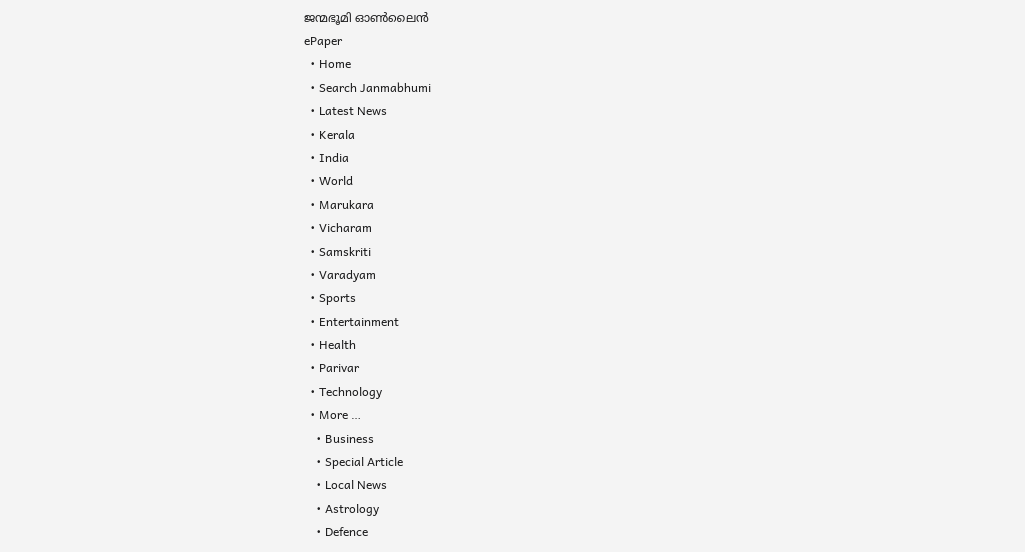ജന്മഭൂമി ഓണ്‍ലൈന്‍
ePaper
  • Home
  • Search Janmabhumi
  • Latest News
  • Kerala
  • India
  • World
  • Marukara
  • Vicharam
  • Samskriti
  • Varadyam
  • Sports
  • Entertainment
  • Health
  • Parivar
  • Technology
  • More …
    • Business
    • Special Article
    • Local News
    • Astrology
    • Defence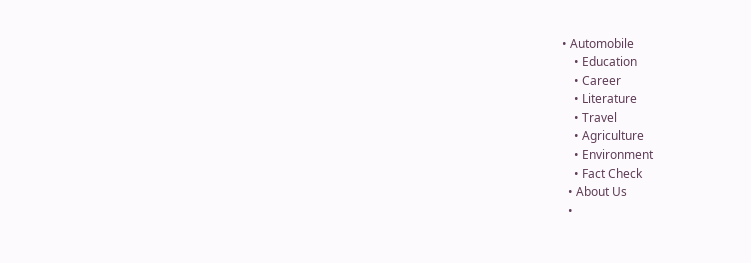• Automobile
    • Education
    • Career
    • Literature
    • Travel
    • Agriculture
    • Environment
    • Fact Check
  • About Us
  •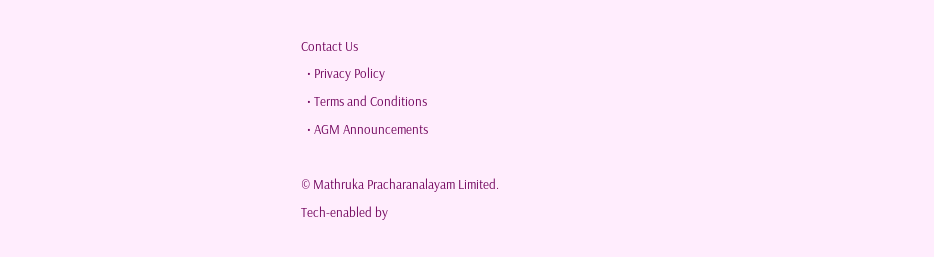Contact Us
  • Privacy Policy
  • Terms and Conditions
  • AGM Announcements

© Mathruka Pracharanalayam Limited.
Tech-enabled by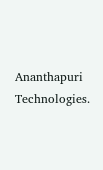Ananthapuri Technologies.